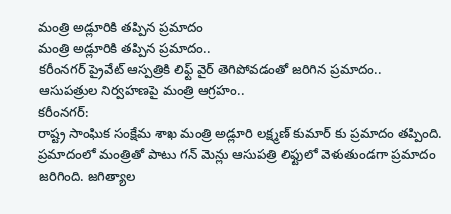మంత్రి అడ్లూరికి తప్పిన ప్రమాదం
మంత్రి అడ్లూరికి తప్పిన ప్రమాదం..
కరీంనగర్ ప్రైవేట్ ఆస్పత్రికి లిఫ్ట్ వైర్ తెగిపోవడంతో జరిగిన ప్రమాదం..
ఆసుపత్రుల నిర్వహణపై మంత్రి ఆగ్రహం..
కరీంనగర్:
రాష్ట్ర సాంఘిక సంక్షేమ శాఖ మంత్రి అడ్లూరి లక్ష్మణ్ కుమార్ కు ప్రమాదం తప్పింది. ప్రమాదంలో మంత్రితో పాటు గన్ మెన్లు ఆసుపత్రి లిఫ్టులో వెళుతుండగా ప్రమాదం జరిగింది. జగిత్యాల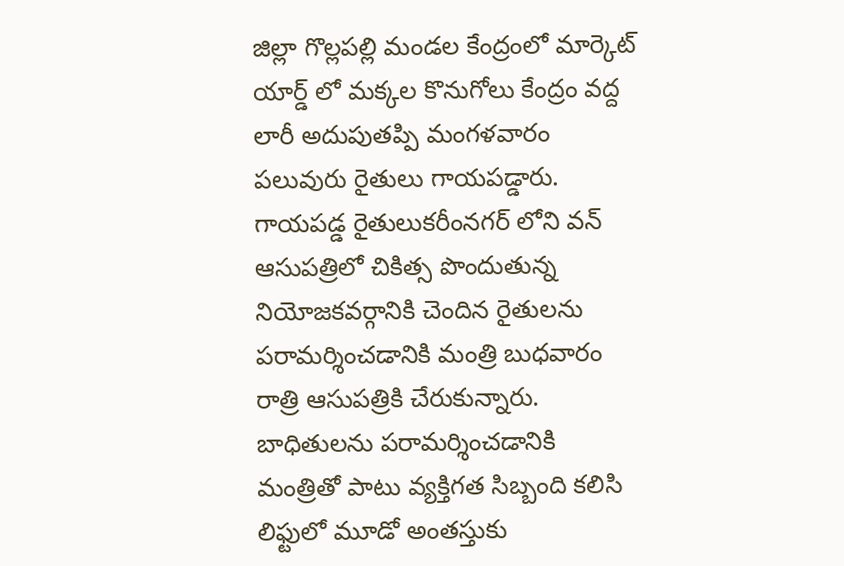జిల్లా గొల్లపల్లి మండల కేంద్రంలో మార్కెట్ యార్డ్ లో మక్కల కొనుగోలు కేంద్రం వద్ద లారీ అదుపుతప్పి మంగళవారం పలువురు రైతులు గాయపడ్డారు. గాయపడ్డ రైతులుకరీంనగర్ లోని వన్ ఆసుపత్రిలో చికిత్స పొందుతున్న నియోజకవర్గానికి చెందిన రైతులను పరామర్శించడానికి మంత్రి బుధవారం రాత్రి ఆసుపత్రికి చేరుకున్నారు. బాధితులను పరామర్శించడానికి మంత్రితో పాటు వ్యక్తిగత సిబ్బంది కలిసి లిఫ్టులో మూడో అంతస్తుకు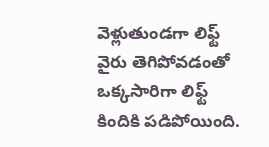వెళ్లుతుండగా లిఫ్ట్ వైరు తెగిపోవడంతో ఒక్కసారిగా లిఫ్ట్ కిందికి పడిపోయింది.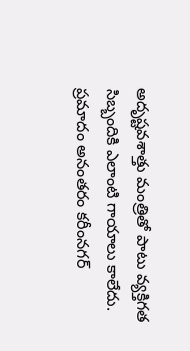అదృష్టవశాత్తు మంత్రితో పాటు వ్యక్తిగత సిబ్బందికి ఎలాంటి గాయాలు కాలేదు.
ప్రమాదం అనంతరం కరీంనగర్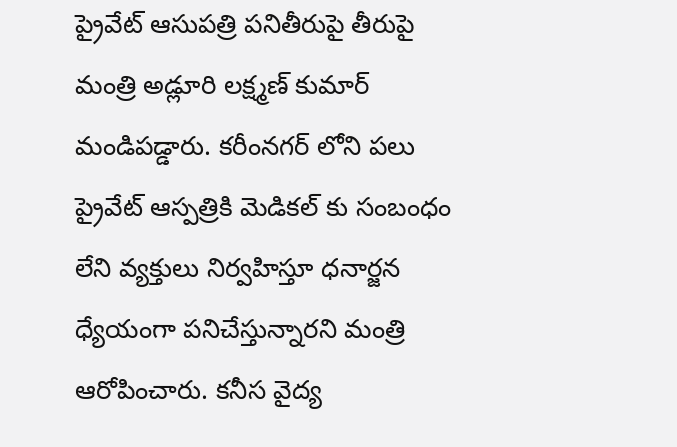ప్రైవేట్ ఆసుపత్రి పనితీరుపై తీరుపై మంత్రి అడ్లూరి లక్ష్మణ్ కుమార్ మండిపడ్డారు. కరీంనగర్ లోని పలు ప్రైవేట్ ఆస్పత్రికి మెడికల్ కు సంబంధం లేని వ్యక్తులు నిర్వహిస్తూ ధనార్జన ధ్యేయంగా పనిచేస్తున్నారని మంత్రి ఆరోపించారు. కనీస వైద్య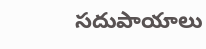సదుపాయాలు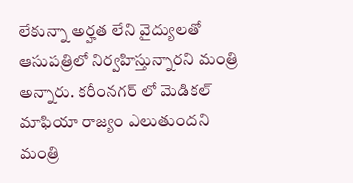లేకున్నా అర్హత లేని వైద్యులతో ఆసుపత్రిలో నిర్వహిస్తున్నారని మంత్రి అన్నారు. కరీంనగర్ లో మెడికల్ మాఫియా రాజ్యం ఎలుతుందని మంత్రి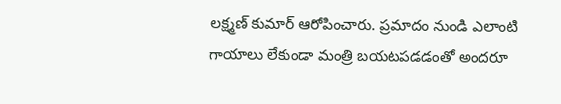లక్ష్మణ్ కుమార్ ఆరోపించారు. ప్రమాదం నుండి ఎలాంటి గాయాలు లేకుండా మంత్రి బయటపడడంతో అందరూ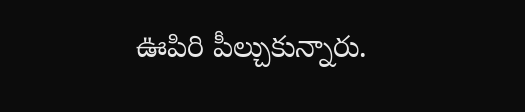ఊపిరి పీల్చుకున్నారు.